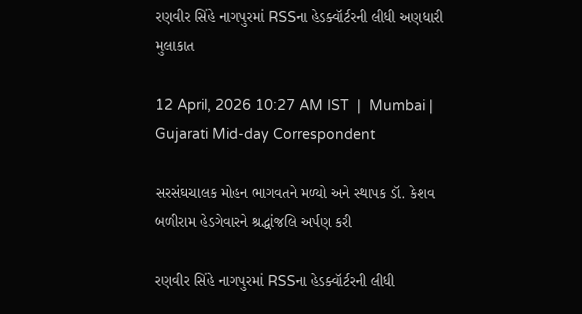રણવીર સિંહે નાગપુરમાં RSSના હેડક્વૉર્ટરની લીધી અણધારી મુલાકાત

12 April, 2026 10:27 AM IST  |  Mumbai | Gujarati Mid-day Correspondent

સરસંઘચાલક મોહન ભાગવતને મળ્યો અને સ્થાપક ડૉ. કેશવ બળીરામ હેડગેવારને શ્રદ્ધાંજલિ અર્પણ કરી

રણવીર સિંહે નાગપુરમાં RSSના હેડક્વૉર્ટરની લીધી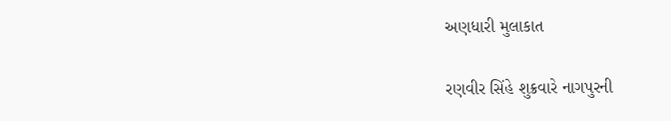અણધારી મુલાકાત

રણવીર સિંહે શુક્રવારે નાગપુરની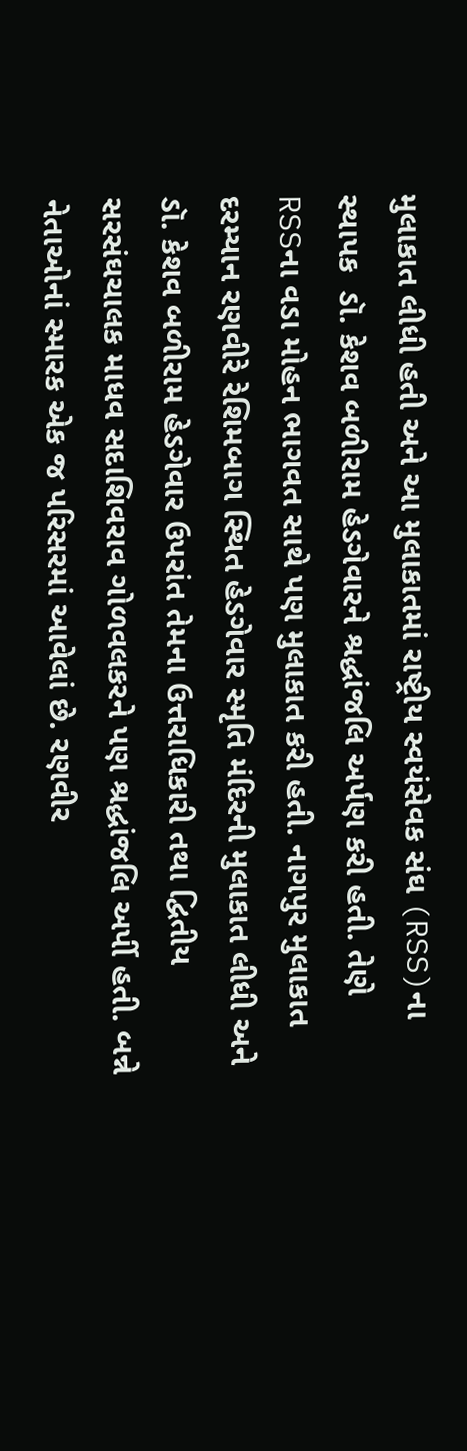મુલાકાત લીધી હતી અને આ મુલાકાતમાં રાષ્ટ્રીય સ્વયંસેવક સંઘ (RSS)ના સ્થાપક  ડૉ. કેશવ બળીરામ હેડગેવારને શ્રદ્ધાંજલિ અર્પણ કરી હતી. તેણે RSSના વડા મોહન ભાગવત સાથે પણ મુલાકાત કરી હતી. નાગપુર મુલાકાત દરમ્યાન રણવીરે રેશિમબાગ સ્થિત હેડગેવાર સ્મૃતિ મંદિરની મુલાકાત લીધી અને  ડૉ. કેશવ બળીરામ હેડગેવાર ઉપરાંત તેમના ઉત્તરાધિકારી તથા દ્વિતીય સરસંઘચાલક માધવ સદાશિવરાવ ગોળવલકરને પણ શ્રદ્ધાંજલિ અર્પી હતી. બન્ને નેતાઓનાં સ્મારક એક જ પરિસરમાં આવેલાં છે. રણવીર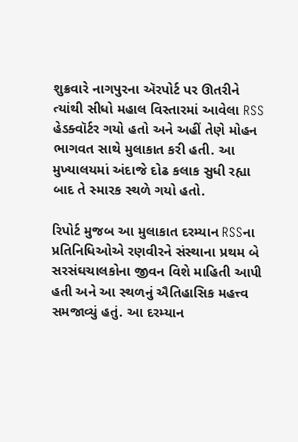શુક્રવારે નાગપુરના ઍરપોર્ટ પર ઊતરીને ત્યાંથી સીધો મહાલ વિસ્તારમાં આવેલા RSS હેડક્વૉર્ટર ગયો હતો અને અહીં તેણે મોહન ભાગવત સાથે મુલાકાત કરી હતી. આ મુખ્યાલયમાં અંદાજે દોઢ કલાક સુધી રહ્યા બાદ તે સ્મારક સ્થળે ગયો હતો.

રિપોર્ટ મુજબ આ મુલાકાત દરમ્યાન RSSના પ્રતિનિધિઓએ રણવીરને સંસ્થાના પ્રથમ બે સરસંઘચાલકોના જીવન વિશે માહિતી આપી હતી અને આ સ્થળનું ઐતિહાસિક મહત્ત્વ સમજાવ્યું હતું. આ દરમ્યાન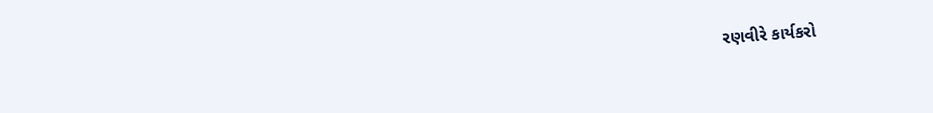રણવીરે કાર્યકરો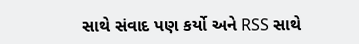સાથે સંવાદ પણ કર્યો અને RSS સાથે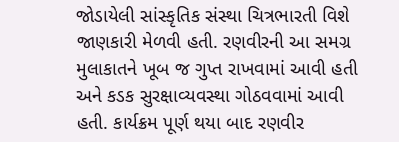જોડાયેલી સાંસ્કૃતિક સંસ્થા ચિત્રભારતી વિશે જાણકારી મેળવી હતી. રણવીરની આ સમગ્ર મુલાકાતને ખૂબ જ ગુપ્ત રાખવામાં આવી હતી અને કડક સુરક્ષાવ્યવસ્થા ગોઠવવામાં આવી હતી. કાર્યક્રમ પૂર્ણ થયા બાદ રણવીર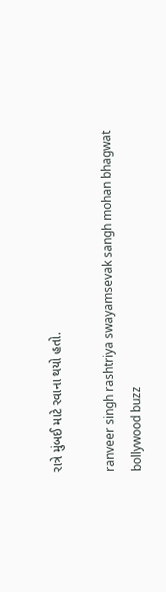રાત્રે મુંબઈ માટે રવાના થયો હતો.

ranveer singh rashtriya swayamsevak sangh mohan bhagwat bollywood buzz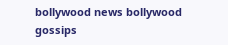bollywood news bollywood gossips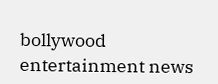bollywood entertainment news